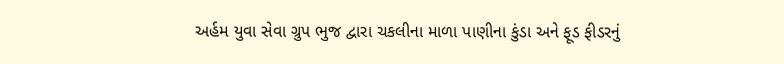અર્હમ યુવા સેવા ગ્રુપ ભુજ દ્વારા ચકલીના માળા પાણીના કુંડા અને ફૂડ ફીડરનું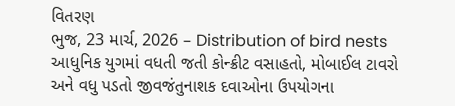વિતરણ
ભુજ, 23 માર્ચ, 2026 – Distribution of bird nests આધુનિક યુગમાં વધતી જતી કોન્ક્રીટ વસાહતો, મોબાઈલ ટાવરો અને વધુ પડતો જીવજંતુનાશક દવાઓના ઉપયોગના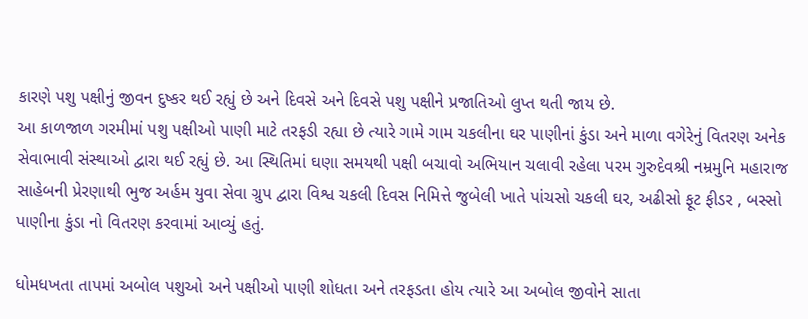કારણે પશુ પક્ષીનું જીવન દુષ્કર થઈ રહ્યું છે અને દિવસે અને દિવસે પશુ પક્ષીને પ્રજાતિઓ લુપ્ત થતી જાય છે.
આ કાળજાળ ગરમીમાં પશુ પક્ષીઓ પાણી માટે તરફડી રહ્યા છે ત્યારે ગામે ગામ ચકલીના ઘર પાણીનાં કુંડા અને માળા વગેરેનું વિતરણ અનેક સેવાભાવી સંસ્થાઓ દ્વારા થઈ રહ્યું છે. આ સ્થિતિમાં ઘણા સમયથી પક્ષી બચાવો અભિયાન ચલાવી રહેલા પરમ ગુરુદેવશ્રી નમ્રમુનિ મહારાજ સાહેબની પ્રેરણાથી ભુજ અર્હમ યુવા સેવા ગ્રુપ દ્વારા વિશ્વ ચકલી દિવસ નિમિત્તે જુબેલી ખાતે પાંચસો ચકલી ઘર, અઢીસો ફૂટ ફીડર , બસ્સો પાણીના કુંડા નો વિતરણ કરવામાં આવ્યું હતું.

ધોમધખતા તાપમાં અબોલ પશુઓ અને પક્ષીઓ પાણી શોધતા અને તરફડતા હોય ત્યારે આ અબોલ જીવોને સાતા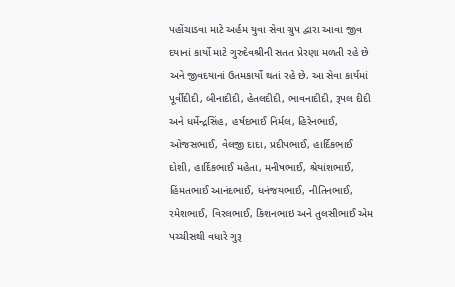પહોંચાડવા માટે અર્હમ યુવા સેવા ગ્રુપ દ્વારા આવા જીવ દયાનાં કાર્યો માટે ગુરુદેવશ્રીની સતત પ્રેરણા મળતી રહે છે અને જીવદયાનાં ઉતમકાર્યો થતાં રહે છે. આ સેવા કાર્યમાં પૂર્વીદીદી, બીનાદીદી, હેતલદીદી, ભાવનાદીદી, રૂપલ દીદી અને ધર્મેન્દ્રસિંહ, હર્ષદભાઈ નિર્મલ, હિરેનભાઈ, ઓજસભાઈ, વેલજી દાદા, પ્રદીપભાઈ, હાર્દિકભાઈ દોશી, હાર્દિકભાઈ મહેતા, મનીષભાઈ, શ્રેયાંશભાઈ, હિંમતભાઈ આનંદભાઈ, ધનંજયભાઈ, નીતિનભાઈ, રમેશભાઈ, વિરલભાઈ, કિશનભાઇ અને તુલસીભાઈ એમ પચ્ચીસથી વધારે ગુરૂ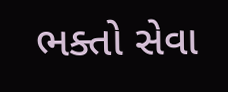ભક્તો સેવા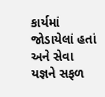કાર્યમાં જોડાયેલાં હતાં અને સેવા યજ્ઞને સફળ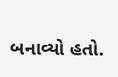બનાવ્યો હતો.